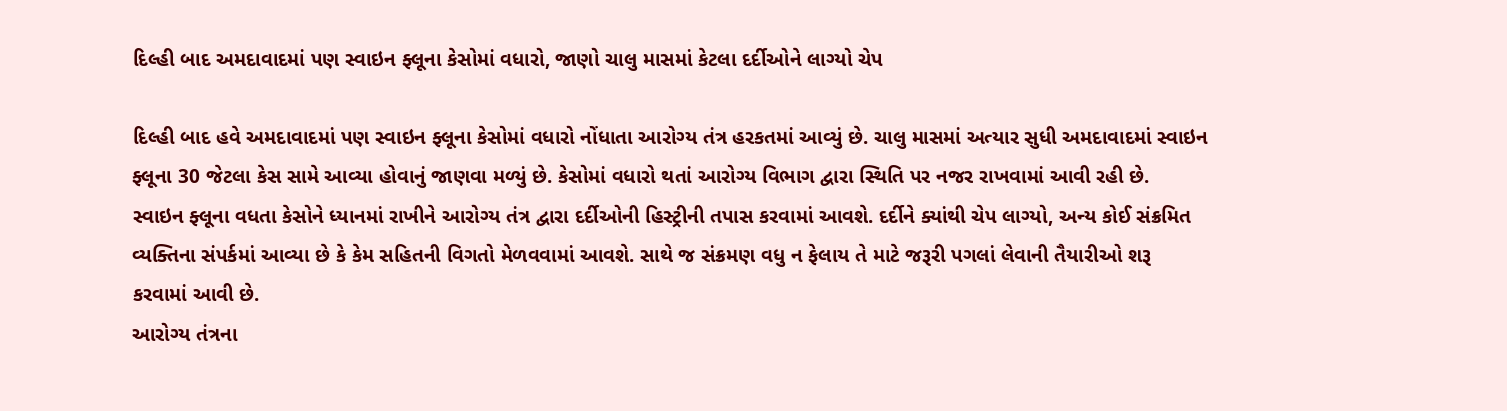દિલ્હી બાદ અમદાવાદમાં પણ સ્વાઇન ફ્લૂના કેસોમાં વધારો, જાણો ચાલુ માસમાં કેટલા દર્દીઓને લાગ્યો ચેપ

દિલ્હી બાદ હવે અમદાવાદમાં પણ સ્વાઇન ફ્લૂના કેસોમાં વધારો નોંધાતા આરોગ્ય તંત્ર હરકતમાં આવ્યું છે. ચાલુ માસમાં અત્યાર સુધી અમદાવાદમાં સ્વાઇન ફ્લૂના 30 જેટલા કેસ સામે આવ્યા હોવાનું જાણવા મળ્યું છે. કેસોમાં વધારો થતાં આરોગ્ય વિભાગ દ્વારા સ્થિતિ પર નજર રાખવામાં આવી રહી છે.
સ્વાઇન ફ્લૂના વધતા કેસોને ધ્યાનમાં રાખીને આરોગ્ય તંત્ર દ્વારા દર્દીઓની હિસ્ટ્રીની તપાસ કરવામાં આવશે. દર્દીને ક્યાંથી ચેપ લાગ્યો, અન્ય કોઈ સંક્રમિત વ્યક્તિના સંપર્કમાં આવ્યા છે કે કેમ સહિતની વિગતો મેળવવામાં આવશે. સાથે જ સંક્રમણ વધુ ન ફેલાય તે માટે જરૂરી પગલાં લેવાની તૈયારીઓ શરૂ કરવામાં આવી છે.
આરોગ્ય તંત્રના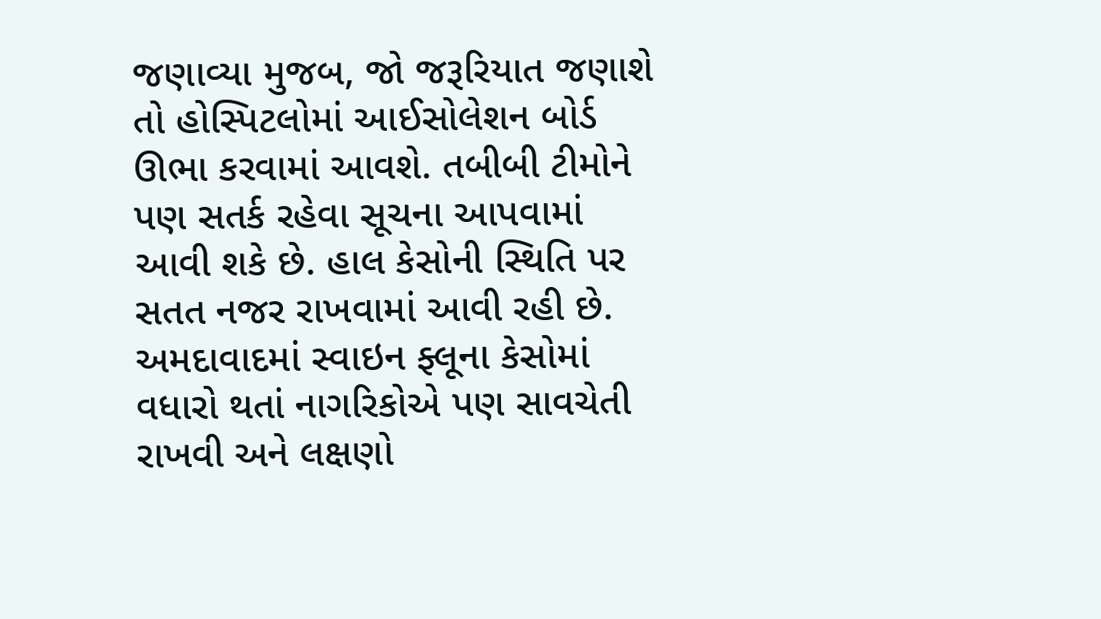જણાવ્યા મુજબ, જો જરૂરિયાત જણાશે તો હોસ્પિટલોમાં આઈસોલેશન બોર્ડ ઊભા કરવામાં આવશે. તબીબી ટીમોને પણ સતર્ક રહેવા સૂચના આપવામાં આવી શકે છે. હાલ કેસોની સ્થિતિ પર સતત નજર રાખવામાં આવી રહી છે. અમદાવાદમાં સ્વાઇન ફ્લૂના કેસોમાં વધારો થતાં નાગરિકોએ પણ સાવચેતી રાખવી અને લક્ષણો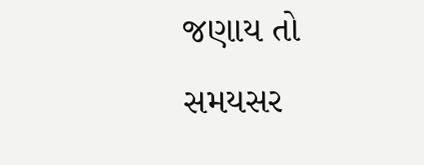જણાય તો સમયસર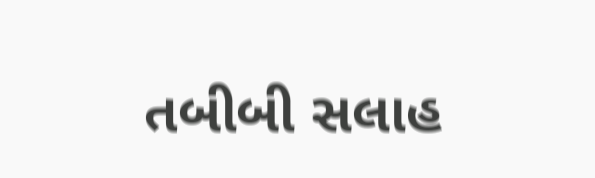તબીબી સલાહ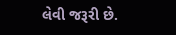લેવી જરૂરી છે.